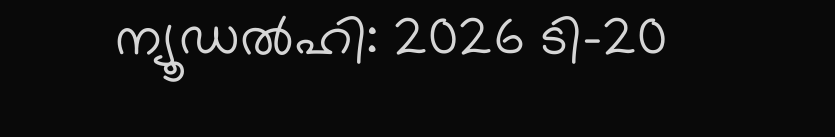ന്യൂഡൽഹി: 2026 ടി-20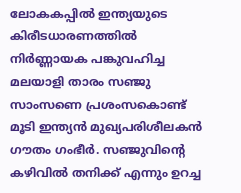ലോകകപ്പിൽ ഇന്ത്യയുടെ കിരീടധാരണത്തിൽ നിർണ്ണായക പങ്കുവഹിച്ച മലയാളി താരം സഞ്ജു സാംസണെ പ്രശംസകൊണ്ട് മൂടി ഇന്ത്യൻ മുഖ്യപരിശീലകൻ ഗൗതം ഗംഭീർ. സഞ്ജുവിന്റെ കഴിവിൽ തനിക്ക് എന്നും ഉറച്ച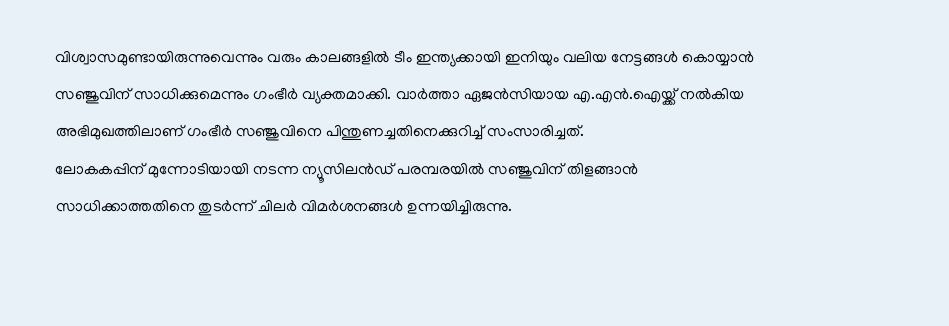വിശ്വാസമുണ്ടായിരുന്നുവെന്നും വരും കാലങ്ങളിൽ ടീം ഇന്ത്യക്കായി ഇനിയും വലിയ നേട്ടങ്ങൾ കൊയ്യാൻ സഞ്ജുവിന് സാധിക്കുമെന്നും ഗംഭീർ വ്യക്തമാക്കി. വാർത്താ ഏജൻസിയായ എ.എൻ.ഐയ്ക്ക് നൽകിയ അഭിമുഖത്തിലാണ് ഗംഭീർ സഞ്ജുവിനെ പിന്തുണച്ചതിനെക്കുറിച്ച് സംസാരിച്ചത്.
ലോകകപ്പിന് മുന്നോടിയായി നടന്ന ന്യൂസിലൻഡ് പരമ്പരയിൽ സഞ്ജുവിന് തിളങ്ങാൻ സാധിക്കാത്തതിനെ തുടർന്ന് ചിലർ വിമർശനങ്ങൾ ഉന്നയിച്ചിരുന്നു.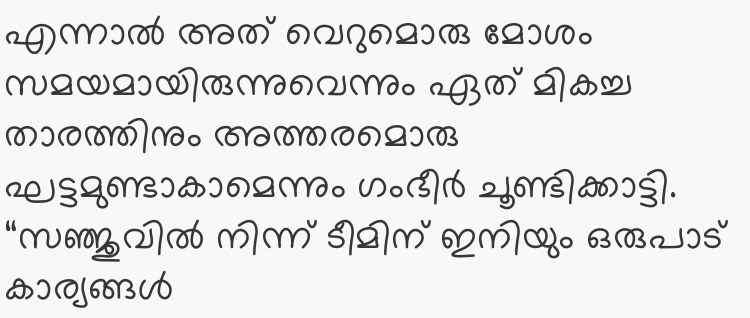എന്നാൽ അത് വെറുമൊരു മോശം സമയമായിരുന്നുവെന്നും ഏത് മികച്ച താരത്തിനും അത്തരമൊരു ഘട്ടമുണ്ടാകാമെന്നും ഗംഭീർ ചൂണ്ടിക്കാട്ടി. “സഞ്ജുവിൽ നിന്ന് ടീമിന് ഇനിയും ഒരുപാട് കാര്യങ്ങൾ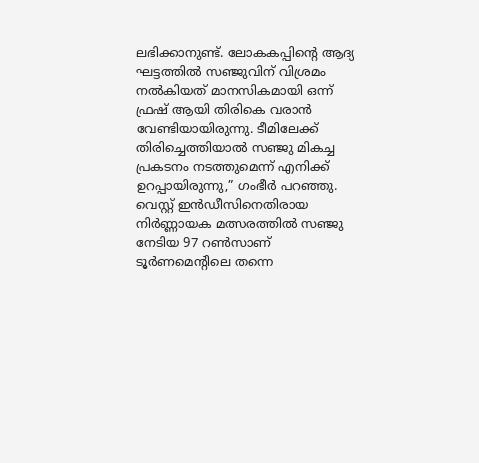ലഭിക്കാനുണ്ട്. ലോകകപ്പിന്റെ ആദ്യ ഘട്ടത്തിൽ സഞ്ജുവിന് വിശ്രമം നൽകിയത് മാനസികമായി ഒന്ന് ഫ്രഷ് ആയി തിരികെ വരാൻ വേണ്ടിയായിരുന്നു. ടീമിലേക്ക് തിരിച്ചെത്തിയാൽ സഞ്ജു മികച്ച പ്രകടനം നടത്തുമെന്ന് എനിക്ക് ഉറപ്പായിരുന്നു,” ഗംഭീർ പറഞ്ഞു.
വെസ്റ്റ് ഇൻഡീസിനെതിരായ നിർണ്ണായക മത്സരത്തിൽ സഞ്ജു നേടിയ 97 റൺസാണ് ടൂർണമെന്റിലെ തന്നെ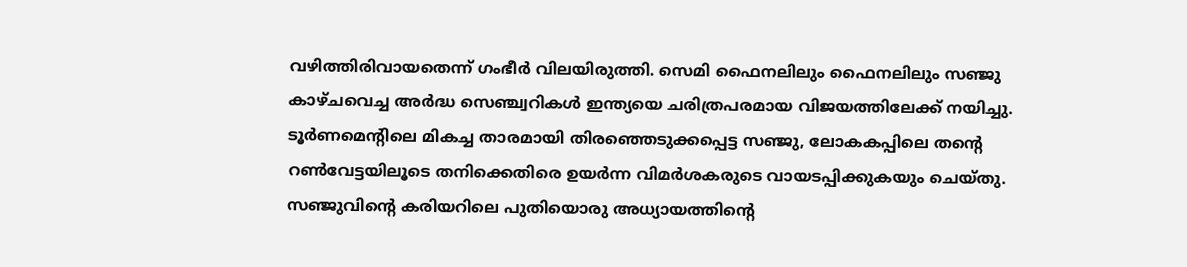വഴിത്തിരിവായതെന്ന് ഗംഭീർ വിലയിരുത്തി. സെമി ഫൈനലിലും ഫൈനലിലും സഞ്ജു കാഴ്ചവെച്ച അർദ്ധ സെഞ്ച്വറികൾ ഇന്ത്യയെ ചരിത്രപരമായ വിജയത്തിലേക്ക് നയിച്ചു. ടൂർണമെന്റിലെ മികച്ച താരമായി തിരഞ്ഞെടുക്കപ്പെട്ട സഞ്ജു, ലോകകപ്പിലെ തന്റെ റൺവേട്ടയിലൂടെ തനിക്കെതിരെ ഉയർന്ന വിമർശകരുടെ വായടപ്പിക്കുകയും ചെയ്തു. സഞ്ജുവിന്റെ കരിയറിലെ പുതിയൊരു അധ്യായത്തിന്റെ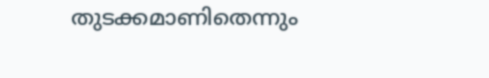തുടക്കമാണിതെന്നും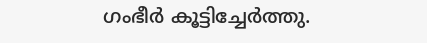ഗംഭീർ കൂട്ടിച്ചേർത്തു.